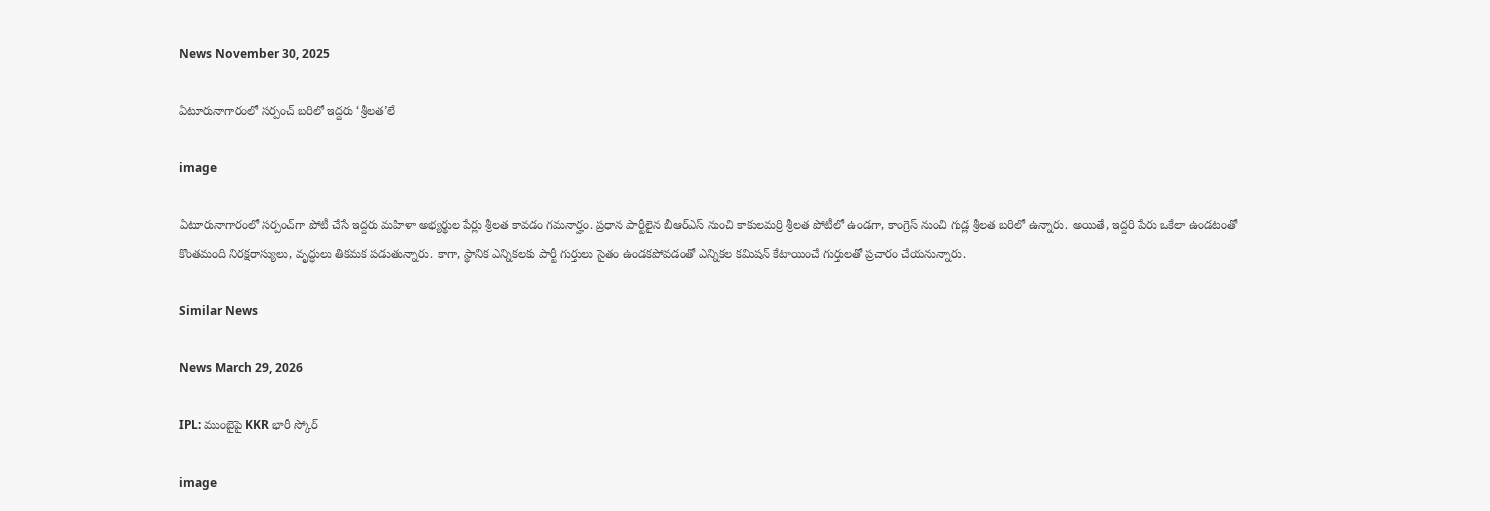News November 30, 2025

ఏటూరునాగారంలో సర్పంచ్ బరిలో ఇద్దరు ‘శ్రీలత’లే

image

ఏటూరునాగారంలో సర్పంచ్‌గా పోటీ చేసే ఇద్దరు మహిళా అభ్యర్థుల పేర్లు శ్రీలత కావడం గమనార్హం. ప్రధాన పార్టీలైన బీఆర్ఎస్ నుంచి కాకులమర్రి శ్రీలత పోటీలో ఉండగా, కాంగ్రెస్ నుంచి గుడ్ల శ్రీలత బరిలో ఉన్నారు. అయితే, ఇద్దరి పేరు ఒకేలా ఉండటంతో కొంతమంది నిరక్షరాస్యులు, వృద్ధులు తికమక పడుతున్నారు. కాగా, స్థానిక ఎన్నికలకు పార్టీ గుర్తులు సైతం ఉండకపోవడంతో ఎన్నికల కమిషన్ కేటాయించే గుర్తులతో ప్రచారం చేయనున్నారు.

Similar News

News March 29, 2026

IPL: ముంబైపై KKR భారీ స్కోర్

image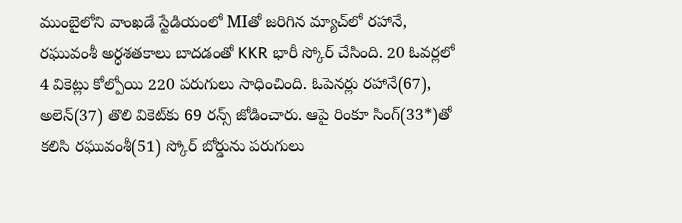ముంబైలోని వాంఖడే స్టేడియంలో MIతో జరిగిన మ్యాచ్‌లో రహానే, రఘువంశీ అర్ధశతకాలు బాదడంతో KKR భారీ స్కోర్ చేసింది. 20 ఓవర్లలో 4 వికెట్లు కోల్పోయి 220 పరుగులు సాధించింది. ఓపెనర్లు రహానే(67), అలెన్(37) తొలి వికెట్‌కు 69 రన్స్ జోడించారు. ఆపై రింకూ సింగ్‌(33*)తో కలిసి రఘువంశీ(51) స్కోర్ బోర్డును పరుగులు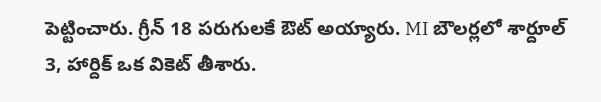పెట్టించారు. గ్రీన్ 18 పరుగులకే ఔట్ అయ్యారు. MI బౌలర్లలో శార్దూల్ 3, హార్దిక్ ఒక వికెట్ తీశారు.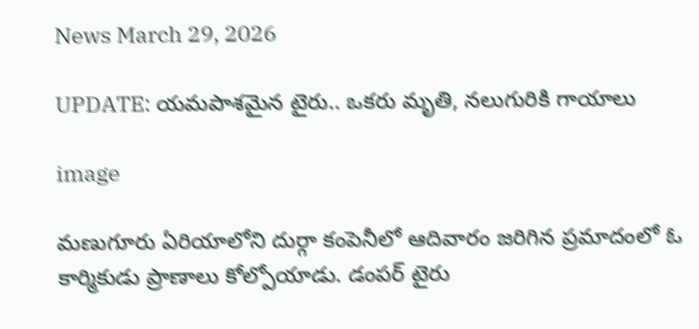News March 29, 2026

UPDATE: యమపాశమైన టైరు.. ఒకరు మృతి, నలుగురికి గాయాలు

image

మణుగూరు ఏరియాలోని దుర్గా కంపెనీలో ఆదివారం జరిగిన ప్రమాదంలో ఓ కార్మికుడు ప్రాణాలు కోల్పోయాడు. డంపర్ టైరు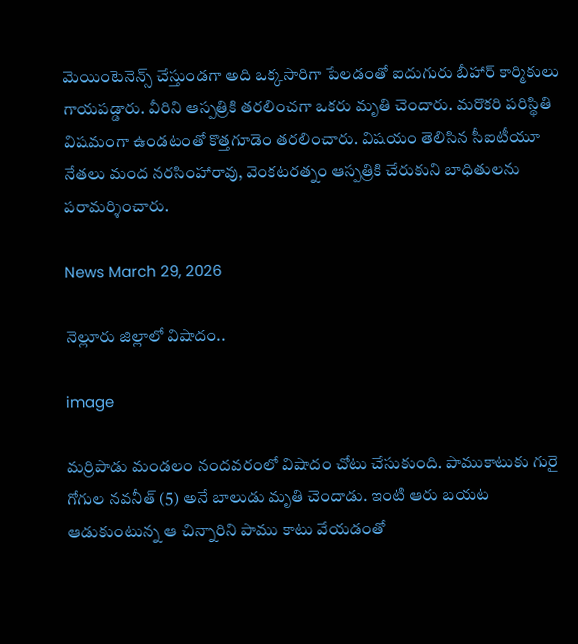మెయింటెనెన్స్ చేస్తుండగా అది ఒక్కసారిగా పేలడంతో ఐదుగురు బీహార్ కార్మికులు గాయపడ్డారు. వీరిని ఆస్పత్రికి తరలించగా ఒకరు మృతి చెందారు. మరొకరి పరిస్థితి విషమంగా ఉండటంతో కొత్తగూడెం తరలించారు. విషయం తెలిసిన సీఐటీయూ నేతలు మంద నరసింహారావు, వెంకటరత్నం ఆస్పత్రికి చేరుకుని బాధితులను పరామర్శించారు.

News March 29, 2026

నెల్లూరు జిల్లాలో విషాదం..

image

మర్రిపాడు మండలం నందవరంలో విషాదం చోటు చేసుకుంది. పాముకాటుకు గురై గోగుల నవనీత్ (5) అనే బాలుడు మృతి చెందాడు. ఇంటి ఆరు బయట ఆడుకుంటున్న ఆ చిన్నారిని పాము కాటు వేయడంతో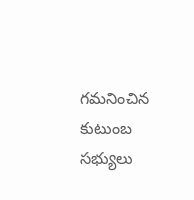గమనించిన కుటుంబ సభ్యులు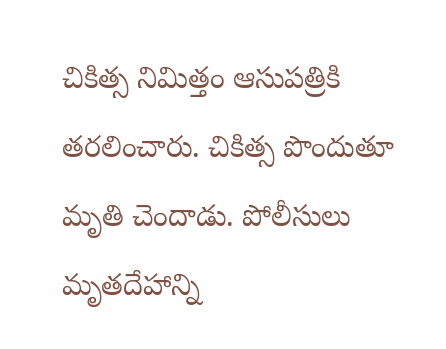చికిత్స నిమిత్తం ఆసుపత్రికి తరలించారు. చికిత్స పొందుతూ మృతి చెందాడు. పోలీసులు మృతదేహాన్ని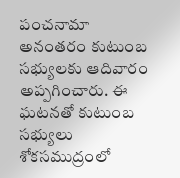పంచనామా అనంతరం కుటుంబ సభ్యులకు ఆదివారం అప్పగించారు. ఈ ఘటనతో కుటుంబ సభ్యులు శోకసముద్రంలో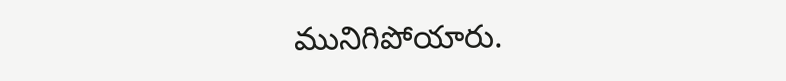మునిగిపోయారు.